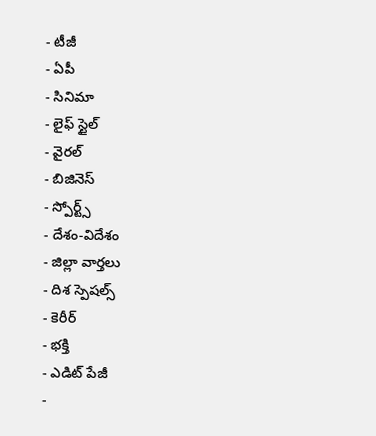- టీజీ
- ఏపీ
- సినిమా
- లైఫ్ స్టైల్
- వైరల్
- బిజినెస్
- స్పోర్ట్స్
- దేశం-విదేశం
- జిల్లా వార్తలు
- దిశ స్పెషల్స్
- కెరీర్
- భక్తి
- ఎడిట్ పేజీ
-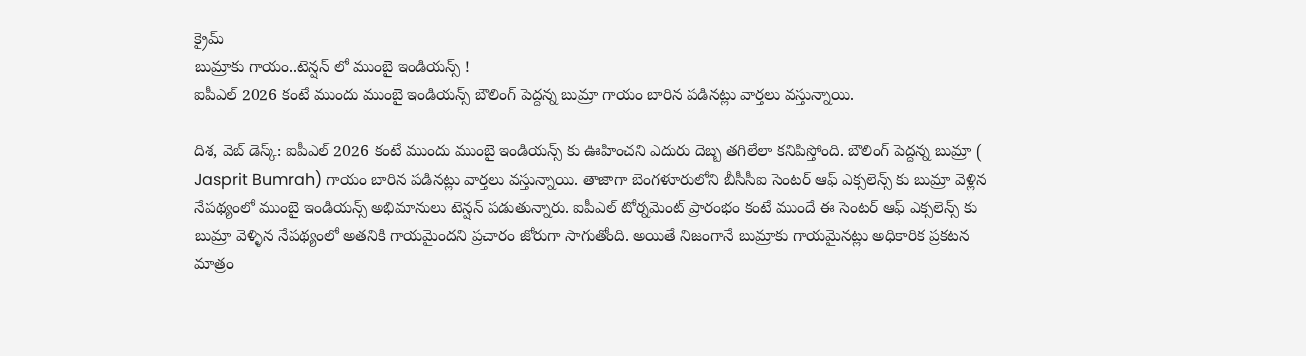క్రైమ్
బుమ్రాకు గాయం..టెన్షన్ లో ముంబై ఇండియన్స్ !
ఐపీఎల్ 2026 కంటే ముందు ముంబై ఇండియన్స్ బౌలింగ్ పెద్దన్న బుమ్రా గాయం బారిన పడినట్లు వార్తలు వస్తున్నాయి.

దిశ, వెబ్ డెస్క్: ఐపీఎల్ 2026 కంటే ముందు ముంబై ఇండియన్స్ కు ఊహించని ఎదురు దెబ్బ తగిలేలా కనిపిస్తోంది. బౌలింగ్ పెద్దన్న బుమ్రా ( Jasprit Bumrah) గాయం బారిన పడినట్లు వార్తలు వస్తున్నాయి. తాజాగా బెంగళూరులోని బీసీసీఐ సెంటర్ ఆఫ్ ఎక్సలెన్స్ కు బుమ్రా వెళ్లిన నేపథ్యంలో ముంబై ఇండియన్స్ అభిమానులు టెన్షన్ పడుతున్నారు. ఐపీఎల్ టోర్నమెంట్ ప్రారంభం కంటే ముందే ఈ సెంటర్ ఆఫ్ ఎక్సలెన్స్ కు బుమ్రా వెళ్ళిన నేపథ్యంలో అతనికి గాయమైందని ప్రచారం జోరుగా సాగుతోంది. అయితే నిజంగానే బుమ్రాకు గాయమైనట్లు అధికారిక ప్రకటన మాత్రం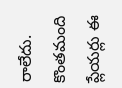రాలేదు.
కొంతమంది ప్లేయర్లు ఈ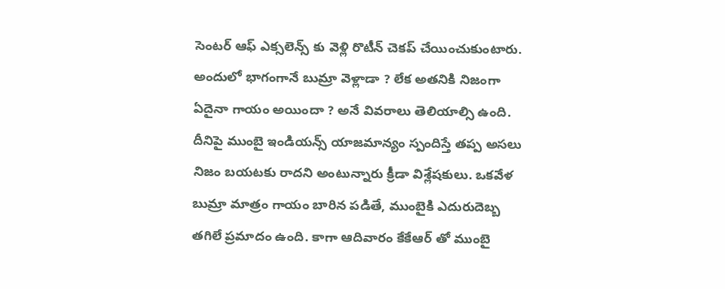సెంటర్ ఆఫ్ ఎక్సలెన్స్ కు వెళ్లి రొటీన్ చెకప్ చేయించుకుంటారు. అందులో భాగంగానే బుమ్రా వెళ్లాడా ? లేక అతనికి నిజంగా ఏదైనా గాయం అయిందా ? అనే వివరాలు తెలియాల్సి ఉంది. దీనిపై ముంబై ఇండియన్స్ యాజమాన్యం స్పందిస్తే తప్ప అసలు నిజం బయటకు రాదని అంటున్నారు క్రీడా విశ్లేషకులు. ఒకవేళ బుమ్రా మాత్రం గాయం బారిన పడితే, ముంబైకి ఎదురుదెబ్బ తగిలే ప్రమాదం ఉంది. కాగా ఆదివారం కేకేఆర్ తో ముంబై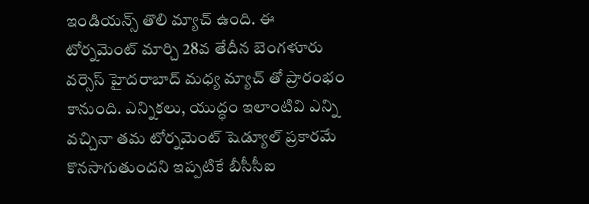ఇండియన్స్ తొలి మ్యాచ్ ఉంది. ఈ టోర్నమెంట్ మార్చి 28వ తేదీన బెంగళూరు వర్సెస్ హైదరాబాద్ మధ్య మ్యాచ్ తో ప్రారంభం కానుంది. ఎన్నికలు, యుద్ధం ఇలాంటివి ఎన్ని వచ్చినా తమ టోర్నమెంట్ షెడ్యూల్ ప్రకారమే కొనసాగుతుందని ఇప్పటికే బీసీసీఐ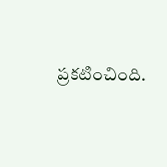ప్రకటించింది.